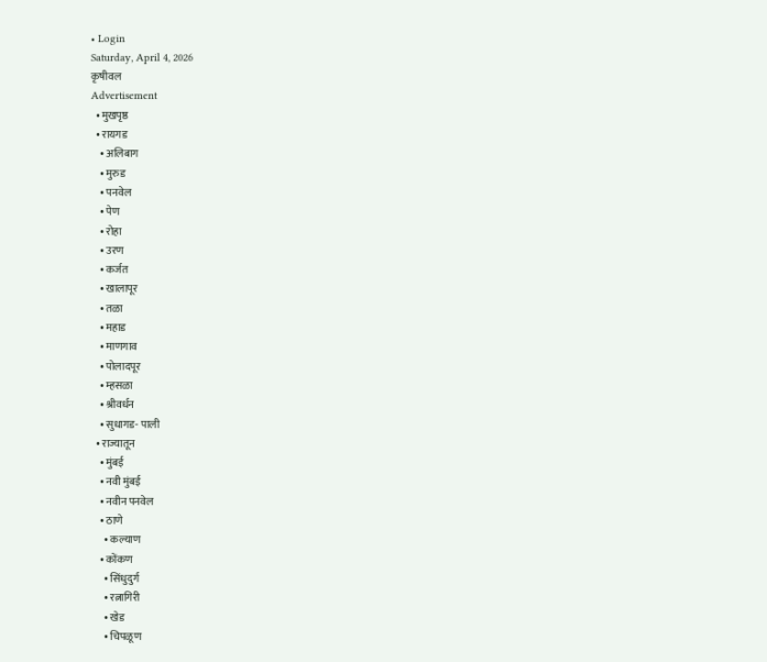• Login
Saturday, April 4, 2026
कृषीवल
Advertisement
  • मुखपृष्ठ
  • रायगड
    • अलिबाग
    • मुरुड
    • पनवेल
    • पेण
    • रोहा
    • उरण
    • कर्जत
    • खालापूर
    • तळा
    • महाड
    • माणगाव
    • पोलादपूर
    • म्हसळा
    • श्रीवर्धन
    • सुधागड- पाली
  • राज्यातून
    • मुंबई
    • नवी मुंबई
    • नवीन पनवेल
    • ठाणे
      • कल्याण
    • कोंकण
      • सिंधुदुर्ग
      • रत्नागिरी
      • खेड
      • चिपळूण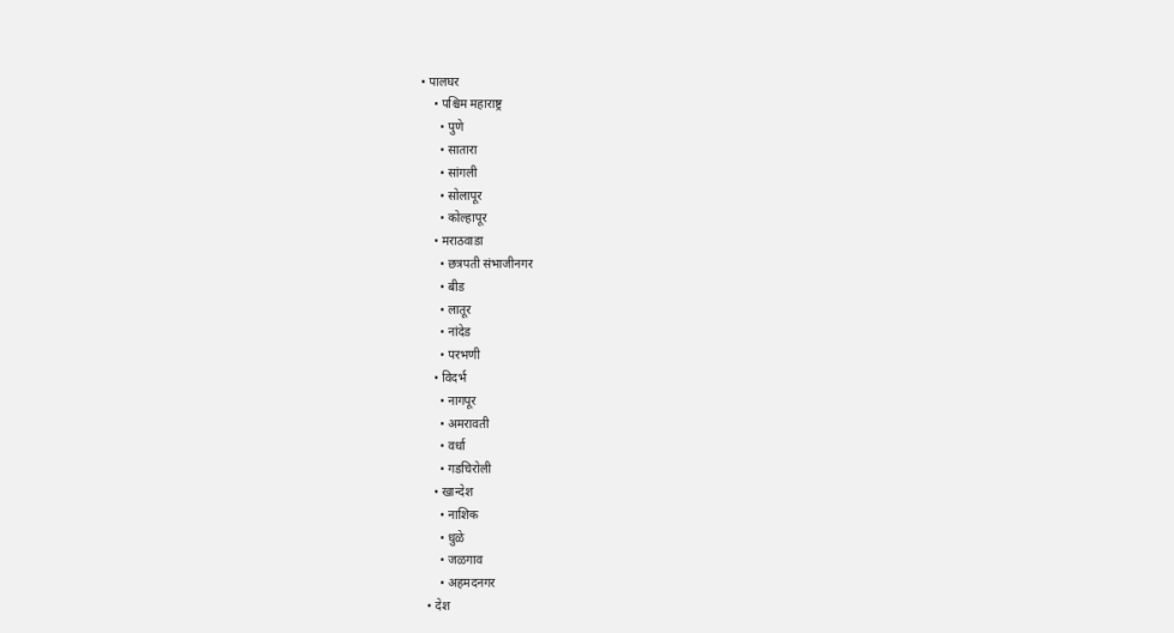• पालघर
    • पश्चिम महाराष्ट्र
      • पुणे
      • सातारा
      • सांगली
      • सोलापूर
      • कोल्हापूर
    • मराठवाडा
      • छत्रपती संभाजीनगर
      • बीड
      • लातूर
      • नांदेड
      • परभणी
    • विदर्भ
      • नागपूर
      • अमरावती
      • वर्धा
      • गडचिरोली
    • खान्देश
      • नाशिक
      • धुळे
      • जळगाव
      • अहमदनगर
  • देश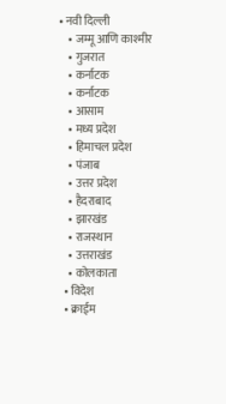• नवी दिल्ली
    • जम्मू आणि काश्मीर
    • गुजरात
    • कर्नाटक
    • कर्नाटक
    • आसाम
    • मध्य प्रदेश
    • हिमाचल प्रदेश
    • पंजाब
    • उत्तर प्रदेश
    • हैदराबाद
    • झारखंड
    • राजस्थान
    • उत्तराखंड
    • कोलकाता
  • विदेश
  • क्राईम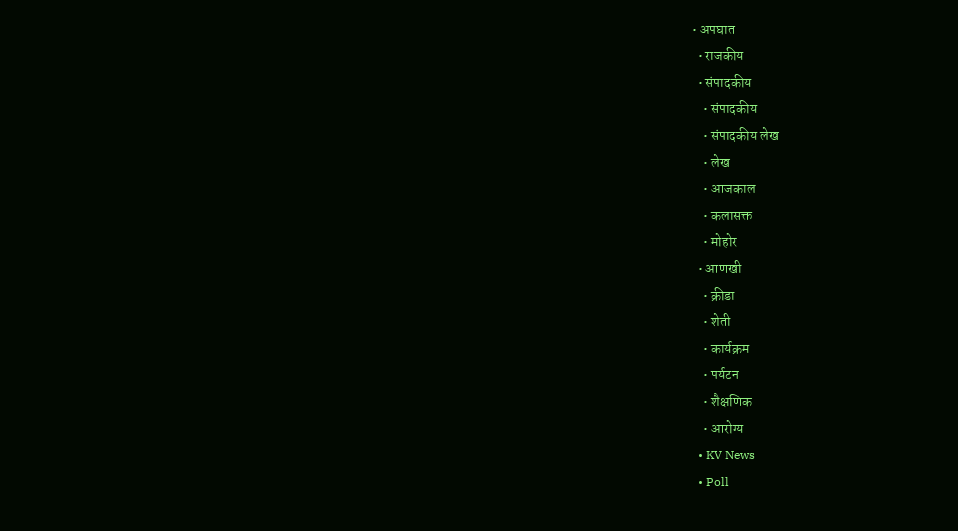• अपघात
  • राजकीय
  • संपादकीय
    • संपादकीय
    • संपादकीय लेख
    • लेख
    • आजकाल
    • कलासक्त
    • मोहोर
  • आणखी
    • क्रीडा
    • शेती
    • कार्यक्रम
    • पर्यटन
    • शैक्षणिक
    • आरोग्य
  • KV News
  • Poll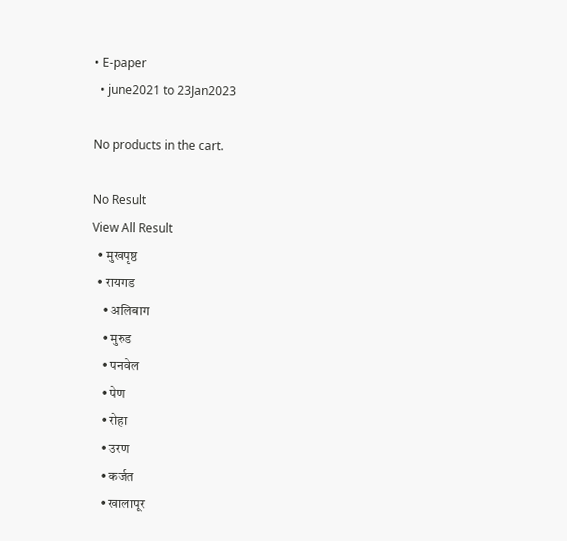• E-paper
  • june2021 to 23Jan2023

No products in the cart.

No Result
View All Result
  • मुखपृष्ठ
  • रायगड
    • अलिबाग
    • मुरुड
    • पनवेल
    • पेण
    • रोहा
    • उरण
    • कर्जत
    • खालापूर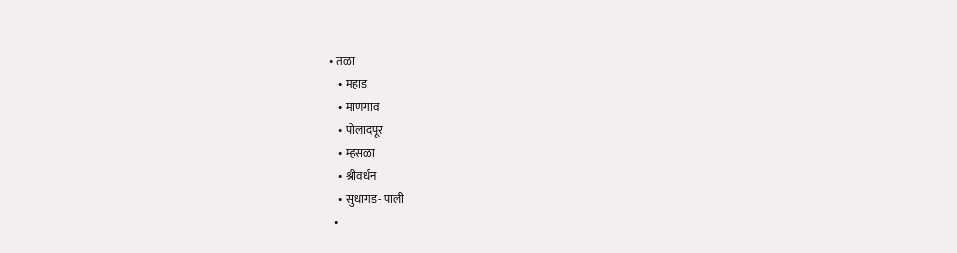• तळा
    • महाड
    • माणगाव
    • पोलादपूर
    • म्हसळा
    • श्रीवर्धन
    • सुधागड- पाली
  •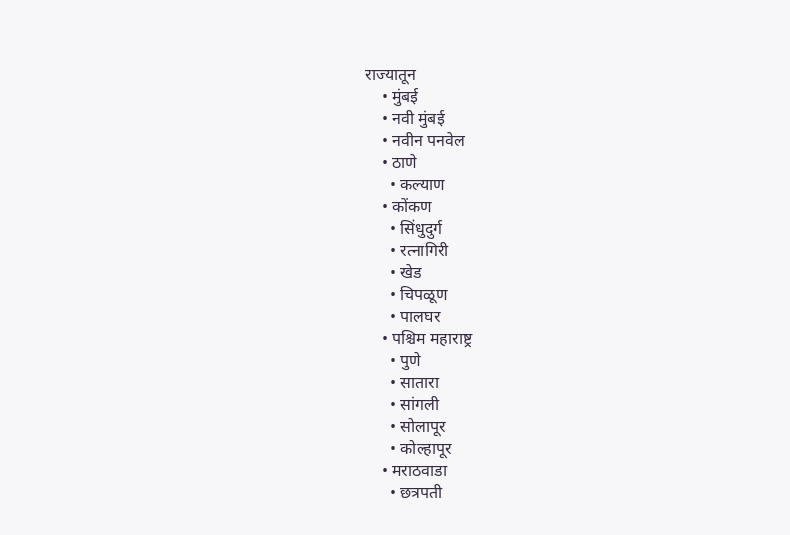राज्यातून
    • मुंबई
    • नवी मुंबई
    • नवीन पनवेल
    • ठाणे
      • कल्याण
    • कोंकण
      • सिंधुदुर्ग
      • रत्नागिरी
      • खेड
      • चिपळूण
      • पालघर
    • पश्चिम महाराष्ट्र
      • पुणे
      • सातारा
      • सांगली
      • सोलापूर
      • कोल्हापूर
    • मराठवाडा
      • छत्रपती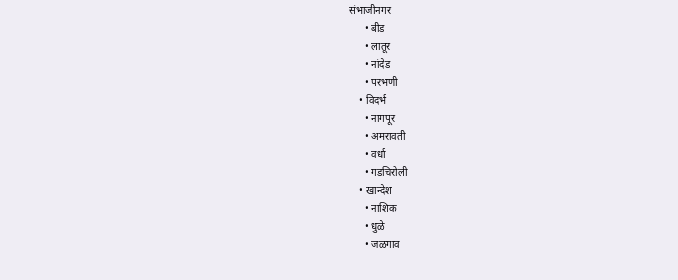संभाजीनगर
      • बीड
      • लातूर
      • नांदेड
      • परभणी
    • विदर्भ
      • नागपूर
      • अमरावती
      • वर्धा
      • गडचिरोली
    • खान्देश
      • नाशिक
      • धुळे
      • जळगाव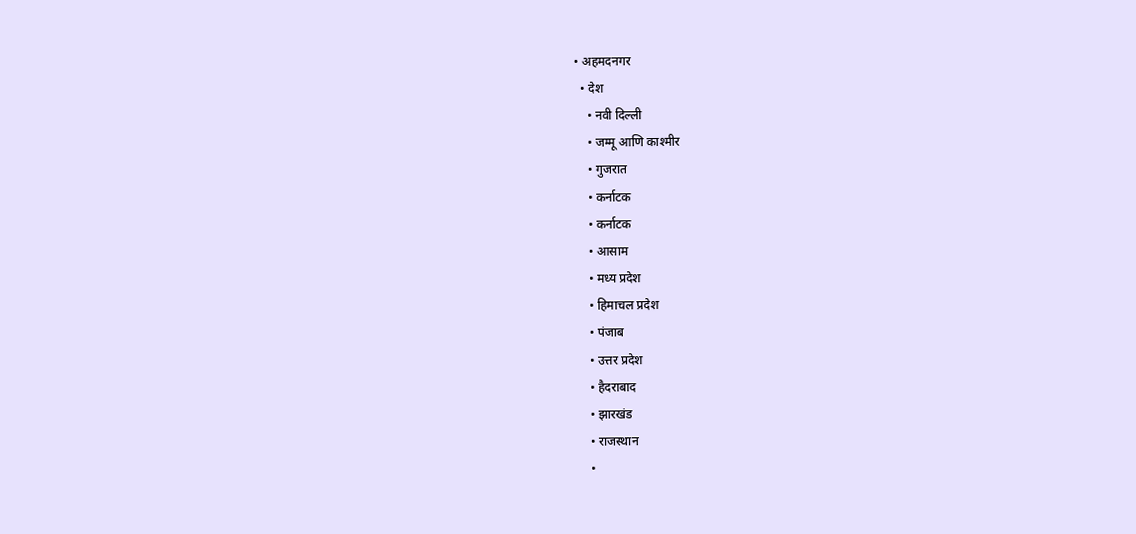• अहमदनगर
  • देश
    • नवी दिल्ली
    • जम्मू आणि काश्मीर
    • गुजरात
    • कर्नाटक
    • कर्नाटक
    • आसाम
    • मध्य प्रदेश
    • हिमाचल प्रदेश
    • पंजाब
    • उत्तर प्रदेश
    • हैदराबाद
    • झारखंड
    • राजस्थान
    •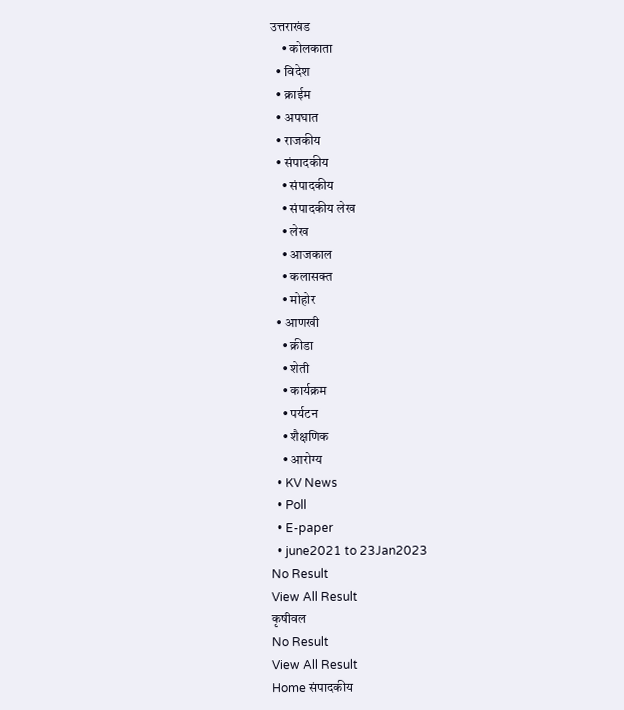उत्तराखंड
    • कोलकाता
  • विदेश
  • क्राईम
  • अपघात
  • राजकीय
  • संपादकीय
    • संपादकीय
    • संपादकीय लेख
    • लेख
    • आजकाल
    • कलासक्त
    • मोहोर
  • आणखी
    • क्रीडा
    • शेती
    • कार्यक्रम
    • पर्यटन
    • शैक्षणिक
    • आरोग्य
  • KV News
  • Poll
  • E-paper
  • june2021 to 23Jan2023
No Result
View All Result
कृषीवल
No Result
View All Result
Home संपादकीय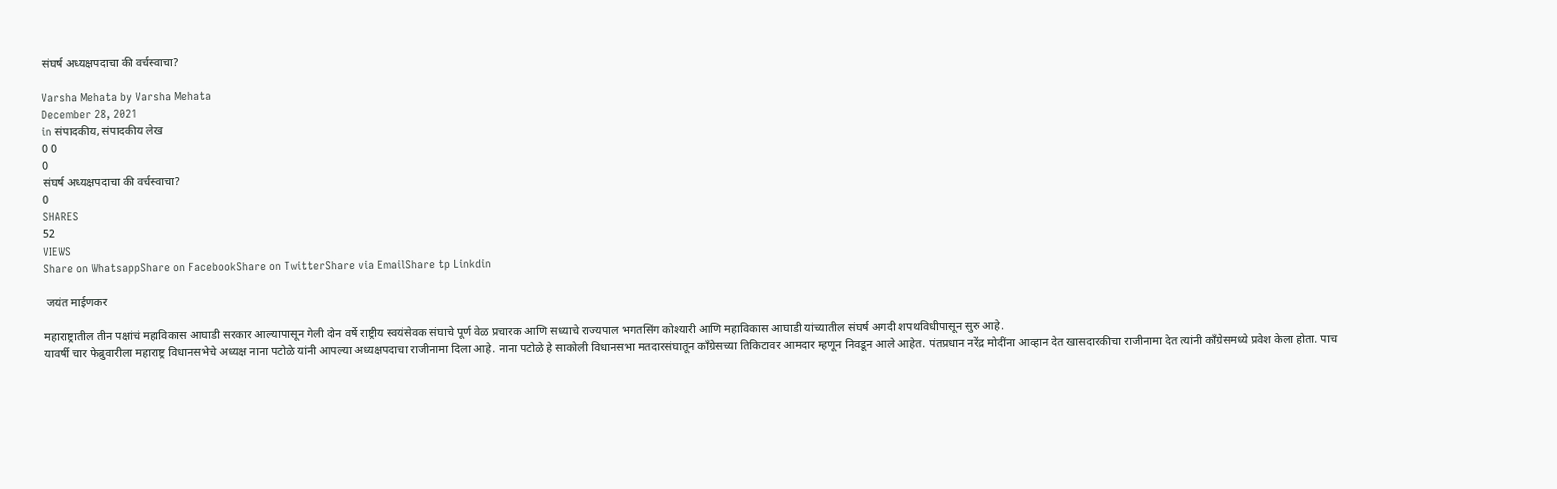संघर्ष अध्यक्षपदाचा की वर्चस्वाचा?

Varsha Mehata by Varsha Mehata
December 28, 2021
in संपादकीय, संपादकीय लेख
0 0
0
संघर्ष अध्यक्षपदाचा की वर्चस्वाचा?
0
SHARES
52
VIEWS
Share on WhatsappShare on FacebookShare on TwitterShare via EmailShare tp Linkdin

 जयंत माईणकर

महाराष्ट्रातील तीन पक्षांचं महाविकास आघाडी सरकार आल्यापासून गेली दोन वर्षे राष्ट्रीय स्वयंसेवक संघाचे पूर्ण वेळ प्रचारक आणि सध्याचे राज्यपाल भगतसिंग कोश्यारी आणि महाविकास आघाडी यांच्यातील संघर्ष अगदी शपथविधीपासून सुरु आहे.
यावर्षी चार फेब्रुवारीला महाराष्ट्र विधानसभेचे अध्यक्ष नाना पटोळे यांनी आपल्या अध्यक्षपदाचा राजीनामा दिला आहे. नाना पटोळे हे साकोली विधानसभा मतदारसंघातून काँग्रेसच्या तिकिटावर आमदार म्हणून निवडून आले आहेत. पंतप्रधान नरेंद्र मोदींना आव्हान देत खासदारकीचा राजीनामा देत त्यांनी काँग्रेसमध्ये प्रवेश केला होता. पाच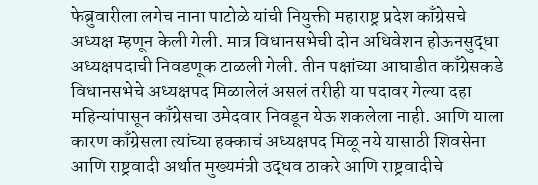फेब्रुवारीला लगेच नाना पाटोळे यांची नियुक्ती महाराष्ट्र प्रदेश काँग्रेसचे अध्यक्ष म्हणून केली गेली. मात्र विधानसभेची दोन अधिवेशन होऊनसुद्धा  अध्यक्षपदाची निवडणूक टाळली गेली. तीन पक्षांच्या आघाडीत काँग्रेसकडे विधानसभेचे अध्यक्षपद मिळालेलं असलं तरीही या पदावर गेल्या दहा महिन्यांपासून काँग्रेसचा उमेदवार निवडून येऊ शकलेला नाही. आणि याला कारण काँग्रेसला त्यांच्या हक्काचं अध्यक्षपद मिळू नये यासाठी शिवसेना आणि राष्ट्रवादी अर्थात मुख्यमंत्री उद्धव ठाकरे आणि राष्ट्रवादीचे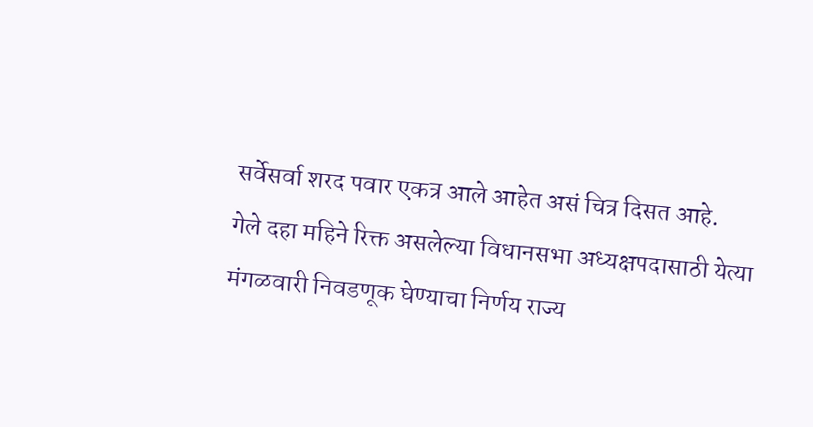सर्वेसर्वा शरद पवार एकत्र आले आहेत असं चित्र दिसत आहे.
गेले दहा महिने रिक्त असलेल्या विधानसभा अध्यक्षपदासाठी येत्या मंगळवारी निवडणूक घेण्याचा निर्णय राज्य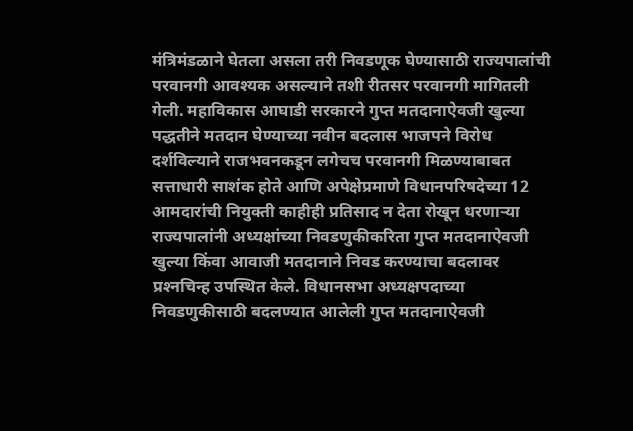मंत्रिमंडळाने घेतला असला तरी निवडणूक घेण्यासाठी राज्यपालांची परवानगी आवश्यक असल्याने तशी रीतसर परवानगी मागितली गेली. महाविकास आघाडी सरकारने गुप्त मतदानाऐवजी खुल्या पद्धतीने मतदान घेण्याच्या नवीन बदलास भाजपने विरोध दर्शविल्याने राजभवनकडून लगेचच परवानगी मिळण्याबाबत सत्ताधारी साशंक होते आणि अपेक्षेप्रमाणे विधानपरिषदेच्या 12 आमदारांची नियुक्ती काहीही प्रतिसाद न देता रोखून धरणार्‍या राज्यपालांनी अध्यक्षांच्या निवडणुकीकरिता गुप्त मतदानाऐवजी खुल्या किंवा आवाजी मतदानाने निवड करण्याचा बदलावर प्रश्‍नचिन्ह उपस्थित केले. विधानसभा अध्यक्षपदाच्या निवडणुकीसाठी बदलण्यात आलेली गुप्त मतदानाऐवजी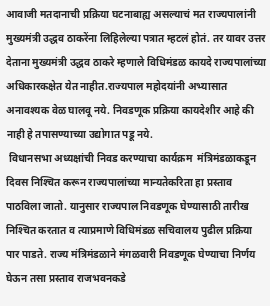आवाजी मतदानाची प्रक्रिया घटनाबाह्य असल्याचं मत राज्यपालांनी मुख्यमंत्री उद्धव ठाकरेंना लिहिलेल्या पत्रात म्हटलं होतं. तर यावर उत्तर देताना मुख्यमंत्री उद्धव ठाकरे म्हणाले विधिमंडळ कायदे राज्यपालांच्या अधिकारकक्षेत येत नाहीत.राज्यपाल महोदयांनी अभ्यासात अनावश्यक वेळ घालवू नये. निवडणूक प्रक्रिया कायदेशीर आहे की नाही हे तपासण्याच्या उद्योगात पडू नये.
 विधानसभा अध्यक्षांची निवड करण्याचा कार्यक्रम  मंत्रिमंडळाकडून दिवस निश्‍चित करून राज्यपालांच्या मान्यतेकरिता हा प्रस्ताव पाठविला जातो. यानुसार राज्यपाल निवडणूक घेण्यासाठी तारीख निश्‍चित करतात व त्याप्रमाणे विधिमंडळ सचिवालय पुढील प्रक्रिया पार पाडते. राज्य मंत्रिमंडळाने मंगळवारी निवडणूक घेण्याचा निर्णय घेऊन तसा प्रस्ताव राजभवनकडे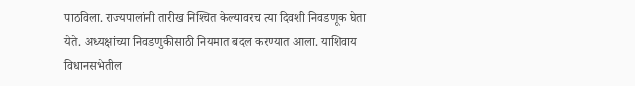पाठविला. राज्यपालांनी तारीख निश्‍चित केल्यावरच त्या दिवशी निवडणूक घेता येते. अध्यक्षांच्या निवडणुकीसाठी नियमात बदल करण्यात आला. याशिवाय विधानसभेतील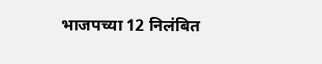भाजपच्या 12 निलंबित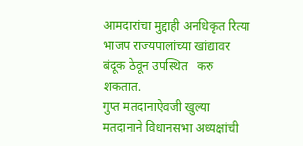आमदारांचा मुद्दाही अनधिकृत रित्या भाजप राज्यपालांच्या खांद्यावर बंदूक ठेवून उपस्थित   करु  शकतात.
गुप्त मतदानाऐवजी खुल्या मतदानाने विधानसभा अध्यक्षांची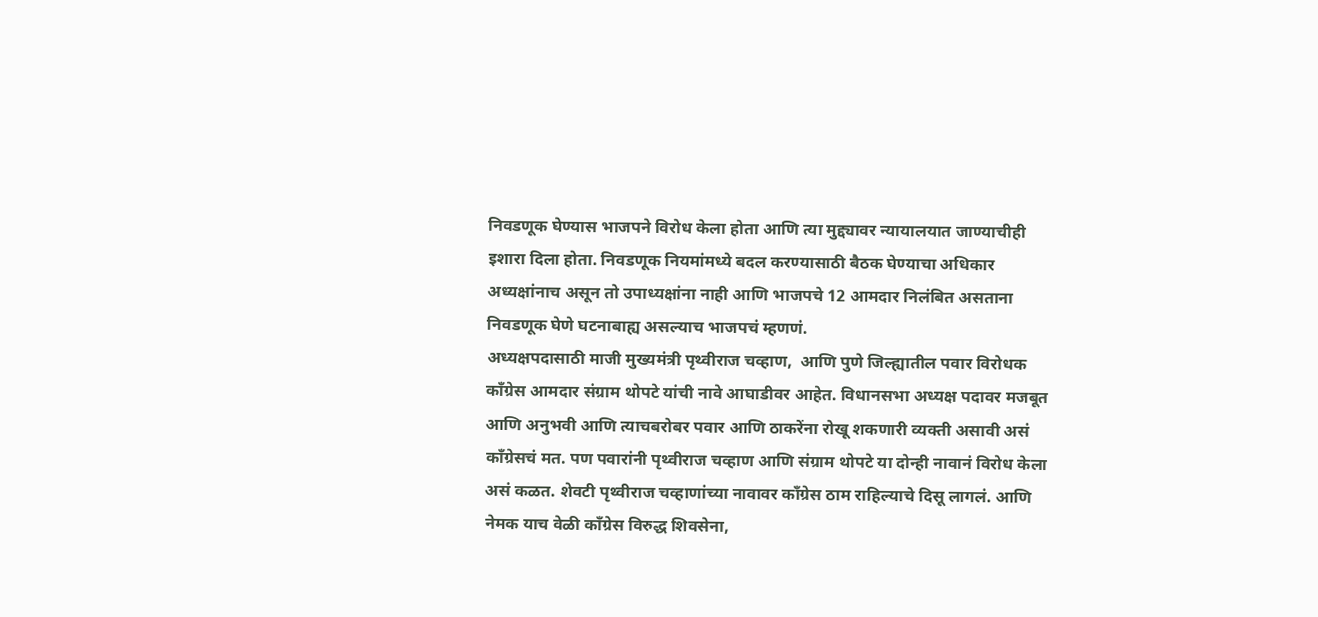निवडणूक घेण्यास भाजपने विरोध केला होता आणि त्या मुद्द्यावर न्यायालयात जाण्याचीही इशारा दिला होता. निवडणूक नियमांमध्ये बदल करण्यासाठी बैठक घेण्याचा अधिकार अध्यक्षांनाच असून तो उपाध्यक्षांना नाही आणि भाजपचे 12 आमदार निलंबित असताना निवडणूक घेणे घटनाबाह्य असल्याच भाजपचं म्हणणं.
अध्यक्षपदासाठी माजी मुख्यमंत्री पृथ्वीराज चव्हाण,  आणि पुणे जिल्ह्यातील पवार विरोधक काँग्रेस आमदार संग्राम थोपटे यांची नावे आघाडीवर आहेत. विधानसभा अध्यक्ष पदावर मजबूत आणि अनुभवी आणि त्याचबरोबर पवार आणि ठाकरेंना रोखू शकणारी व्यक्ती असावी असं काँग्रेसचं मत. पण पवारांनी पृथ्वीराज चव्हाण आणि संग्राम थोपटे या दोन्ही नावानं विरोध केला असं कळत. शेवटी पृथ्वीराज चव्हाणांच्या नावावर काँग्रेस ठाम राहिल्याचे दिसू लागलं. आणि नेमक याच वेळी काँग्रेस विरुद्ध शिवसेना,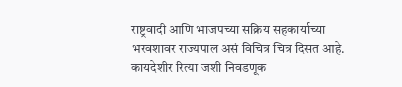राष्ट्रवादी आणि भाजपच्या सक्रिय सहकार्याच्या भरवशावर राज्यपाल असं विचित्र चित्र दिसत आहे. कायदेशीर रित्या जशी निवडणूक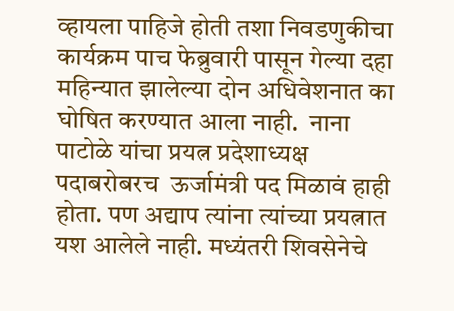व्हायला पाहिजे होती तशा निवडणुकीचा कार्यक्रम पाच फेब्रुवारी पासून गेल्या दहा महिन्यात झालेल्या दोन अधिवेशनात का घोषित करण्यात आला नाही.  नाना पाटोळे यांचा प्रयत्न प्रदेशाध्यक्ष पदाबरोबरच  ऊर्जामंत्री पद मिळावं हाही होता. पण अद्याप त्यांना त्यांच्या प्रयत्नात यश आलेले नाही. मध्यंतरी शिवसेनेचे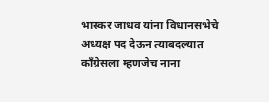भास्कर जाधव यांना विधानसभेचे अध्यक्ष पद देऊन त्याबदल्यात काँग्रेसला म्हणजेच नाना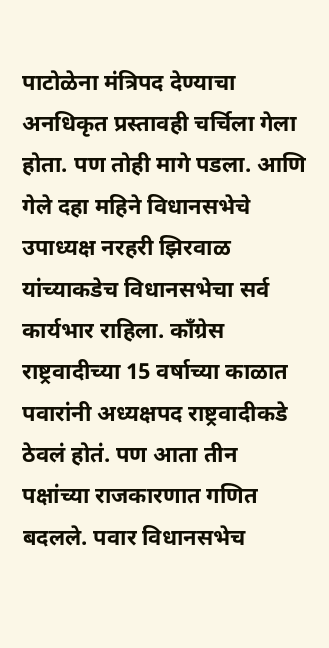पाटोळेना मंत्रिपद देण्याचा अनधिकृत प्रस्तावही चर्चिला गेला होता. पण तोही मागे पडला. आणि गेले दहा महिने विधानसभेचे उपाध्यक्ष नरहरी झिरवाळ यांच्याकडेच विधानसभेचा सर्व कार्यभार राहिला. काँग्रेस राष्ट्रवादीच्या 15 वर्षाच्या काळात पवारांनी अध्यक्षपद राष्ट्रवादीकडे ठेवलं होतं. पण आता तीन पक्षांच्या राजकारणात गणित बदलले. पवार विधानसभेच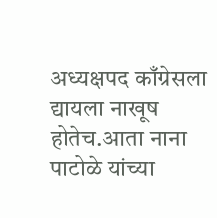अध्यक्षपद काँग्रेसला द्यायला नाखूष होतेच.आता नाना पाटोळे यांच्या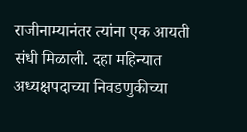राजीनाम्यानंतर त्यांना एक आयती संधी मिळाली. दहा महिन्यात अध्यक्षपदाच्या निवडणुकीच्या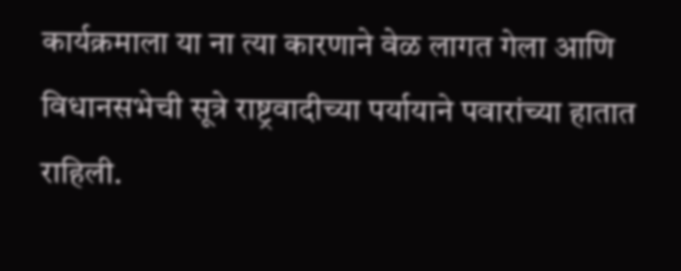कार्यक्रमाला या ना त्या कारणाने वेळ लागत गेला आणि विधानसभेची सूत्रे राष्ट्रवादीच्या पर्यायाने पवारांच्या हातात राहिली.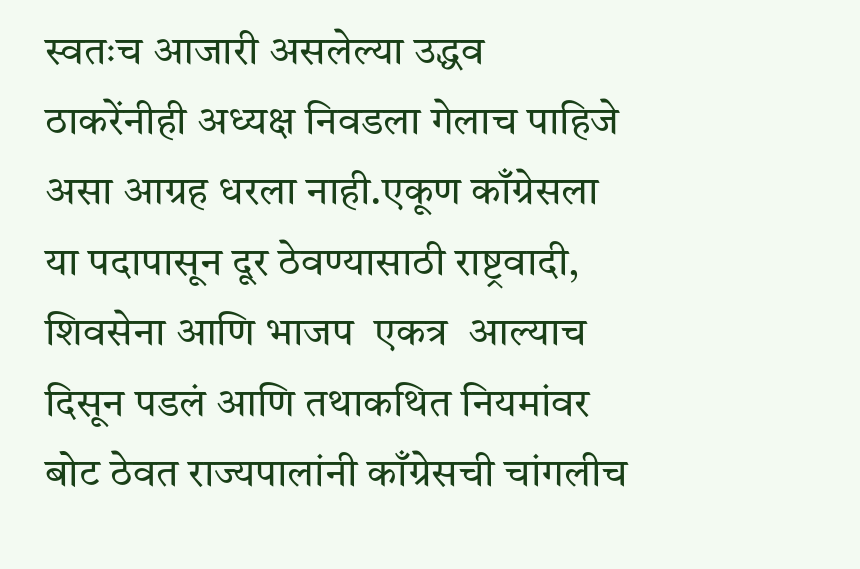स्वतःच आजारी असलेल्या उद्धव ठाकरेंनीही अध्यक्ष निवडला गेलाच पाहिजे  असा आग्रह धरला नाही.एकूण काँग्रेसला या पदापासून दूर ठेवण्यासाठी राष्ट्रवादी, शिवसेना आणि भाजप  एकत्र  आल्याच दिसून पडलं आणि तथाकथित नियमांवर बोट ठेवत राज्यपालांनी काँग्रेसची चांगलीच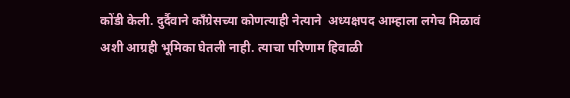कोंडी केली. दुर्दैवाने काँग्रेसच्या कोणत्याही नेत्याने  अध्यक्षपद आम्हाला लगेच मिळावं अशी आग्रही भूमिका घेतली नाही. त्याचा परिणाम हिवाळी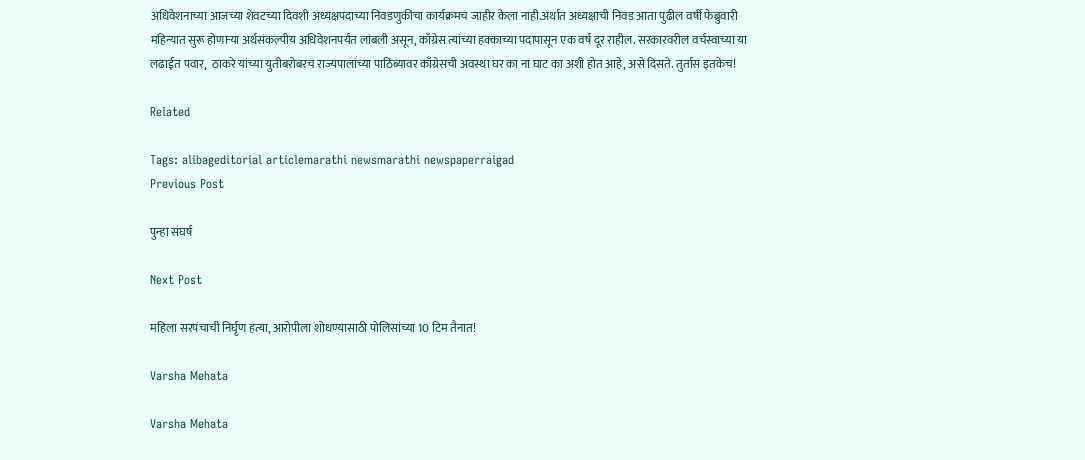अधिवेशनाच्या आजच्या शेवटच्या दिवशी अध्यक्षपदाच्या निवडणुकीचा कार्यक्रमच जाहीर केला नाही.अर्थात अध्यक्षाची निवड आता पुढील वर्षी फेब्रुवारी महिन्यात सुरू होणार्‍या अर्थसंकल्पीय अधिवेशनपर्यंत लांबली असून, काँग्रेस त्यांच्या हक्काच्या पदापासून एक वर्ष दूर राहील. सरकारवरील वर्चस्वाच्या या लढाईत पवार,  ठाकरे यांच्या युतीबरोबरच राज्यपालांच्या पाठिंब्यावर काँग्रेसची अवस्था घर का ना घाट का अशी होत आहे, असे दिसते. तुर्तास इतकेच!

Related

Tags: alibageditorial articlemarathi newsmarathi newspaperraigad
Previous Post

पुन्हा संघर्ष

Next Post

महिला सरपंचाची निर्घृण हत्या, आरोपीला शोधण्यासाठी पोलिसांच्या 10 टिम तैनात!

Varsha Mehata

Varsha Mehata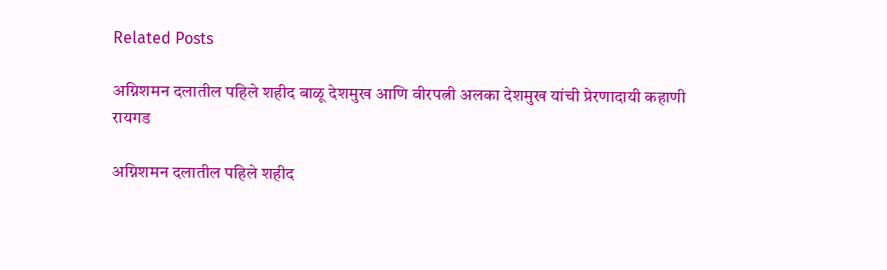Related Posts

अग्निशमन दलातील पहिले शहीद बाळू देशमुख आणि वीरपत्नी अलका देशमुख यांची प्रेरणादायी कहाणी
रायगड

अग्निशमन दलातील पहिले शहीद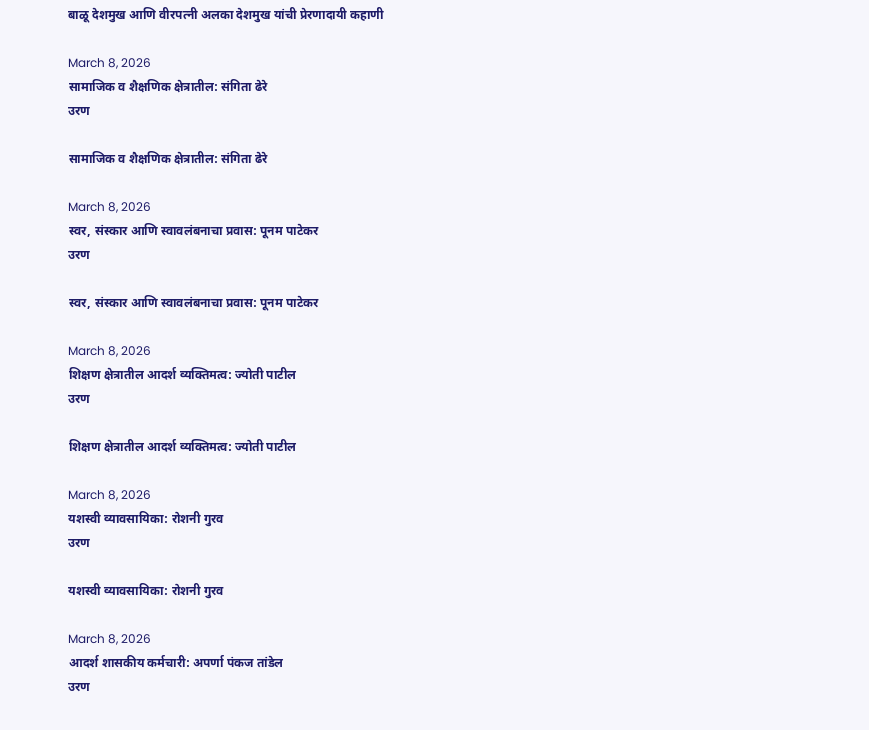बाळू देशमुख आणि वीरपत्नी अलका देशमुख यांची प्रेरणादायी कहाणी

March 8, 2026
सामाजिक व शैक्षणिक क्षेत्रातील: संगिता ढेरे
उरण

सामाजिक व शैक्षणिक क्षेत्रातील: संगिता ढेरे

March 8, 2026
स्वर, संस्कार आणि स्वावलंबनाचा प्रवास: पूनम पाटेकर
उरण

स्वर, संस्कार आणि स्वावलंबनाचा प्रवास: पूनम पाटेकर

March 8, 2026
शिक्षण क्षेत्रातील आदर्श व्यक्तिमत्व: ज्योती पाटील
उरण

शिक्षण क्षेत्रातील आदर्श व्यक्तिमत्व: ज्योती पाटील

March 8, 2026
यशस्वी व्यावसायिका: रोशनी गुरव
उरण

यशस्वी व्यावसायिका: रोशनी गुरव

March 8, 2026
आदर्श शासकीय कर्मचारी: अपर्णा पंकज तांडेल
उरण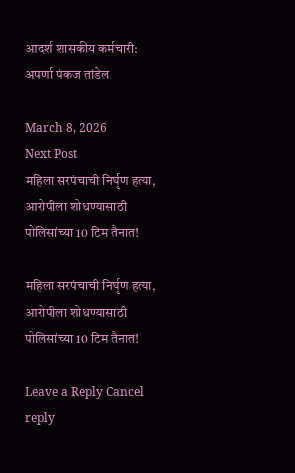आदर्श शासकीय कर्मचारी: अपर्णा पंकज तांडेल

March 8, 2026
Next Post
महिला सरपंचाची निर्घृण हत्या, आरोपीला शोधण्यासाठी पोलिसांच्या 10 टिम तैनात!

महिला सरपंचाची निर्घृण हत्या, आरोपीला शोधण्यासाठी पोलिसांच्या 10 टिम तैनात!

Leave a Reply Cancel reply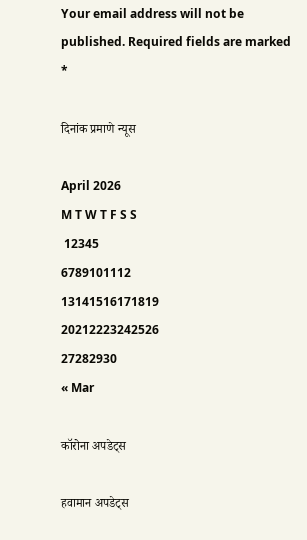Your email address will not be published. Required fields are marked *

दिनांक प्रमाणे न्यूस

April 2026
M T W T F S S
 12345
6789101112
13141516171819
20212223242526
27282930
« Mar

कॉरोना अपडेट्स

हवामान अपडेट्स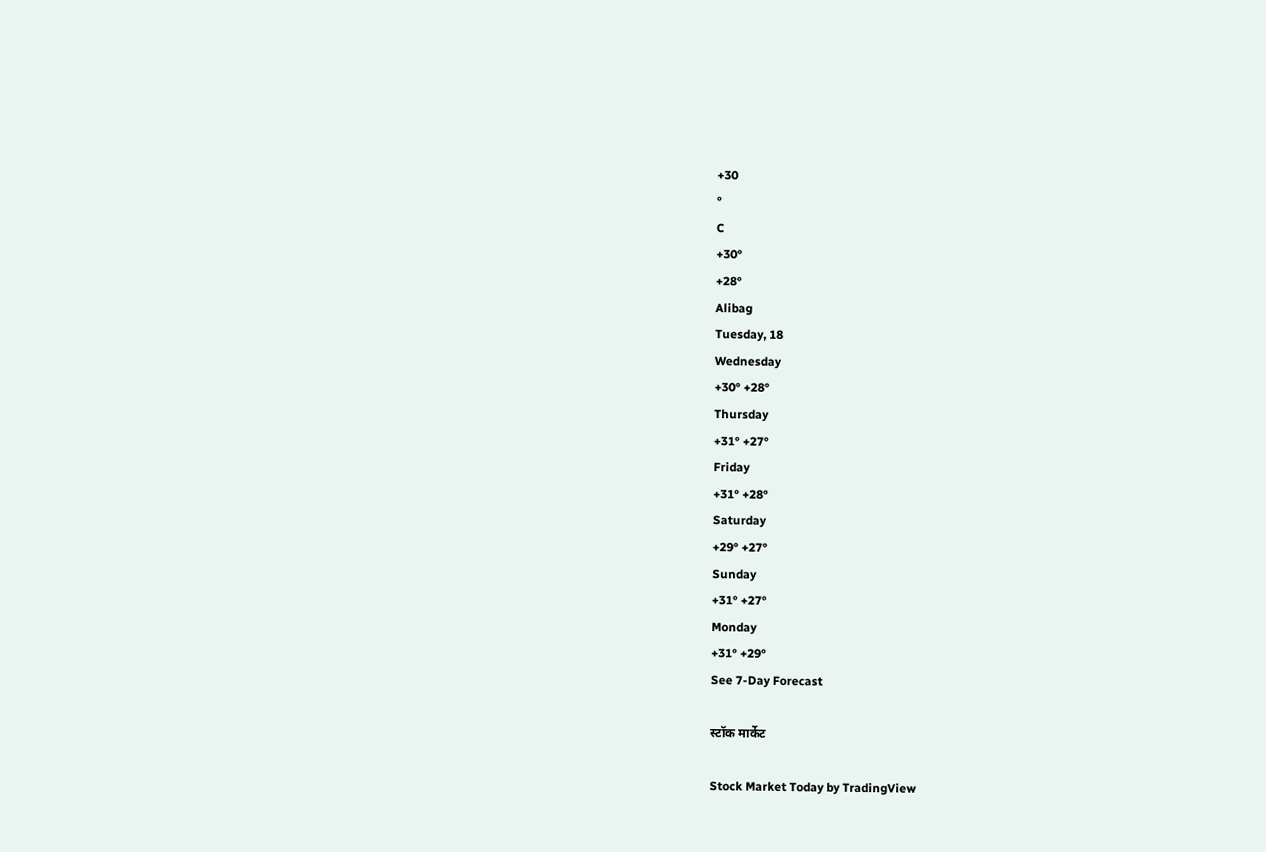+30
°
C
+30°
+28°
Alibag
Tuesday, 18
Wednesday
+30° +28°
Thursday
+31° +27°
Friday
+31° +28°
Saturday
+29° +27°
Sunday
+31° +27°
Monday
+31° +29°
See 7-Day Forecast

स्टॉक मार्केट

Stock Market Today by TradingView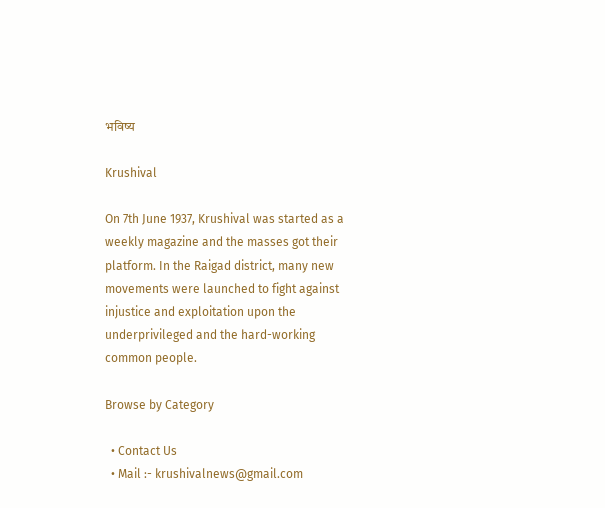भविष्य

Krushival

On 7th June 1937, Krushival was started as a weekly magazine and the masses got their platform. In the Raigad district, many new movements were launched to fight against injustice and exploitation upon the underprivileged and the hard-working common people.

Browse by Category

  • Contact Us
  • Mail :- krushivalnews@gmail.com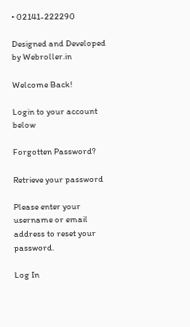• 02141-222290

Designed and Developed by Webroller.in

Welcome Back!

Login to your account below

Forgotten Password?

Retrieve your password

Please enter your username or email address to reset your password.

Log In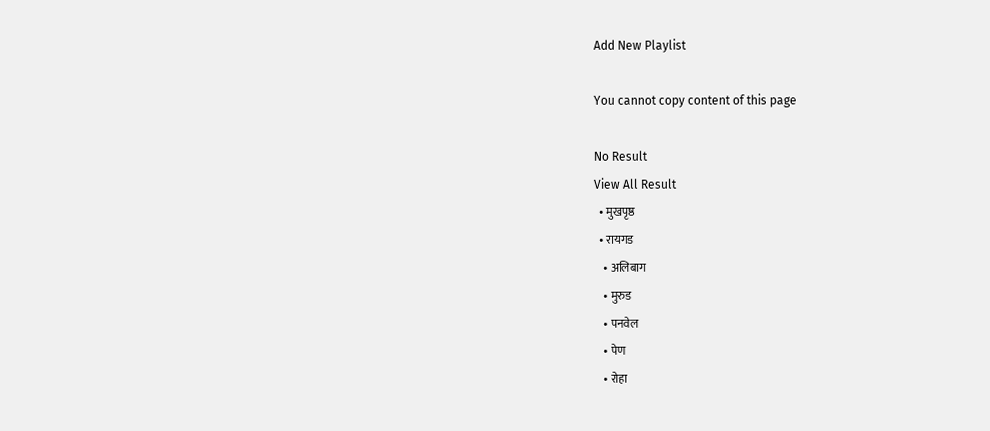Add New Playlist

You cannot copy content of this page

No Result
View All Result
  • मुखपृष्ठ
  • रायगड
    • अलिबाग
    • मुरुड
    • पनवेल
    • पेण
    • रोहा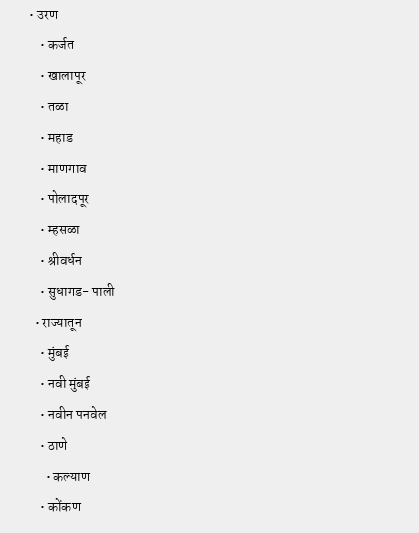• उरण
    • कर्जत
    • खालापूर
    • तळा
    • महाड
    • माणगाव
    • पोलादपूर
    • म्हसळा
    • श्रीवर्धन
    • सुधागड- पाली
  • राज्यातून
    • मुंबई
    • नवी मुंबई
    • नवीन पनवेल
    • ठाणे
      • कल्याण
    • कोंकण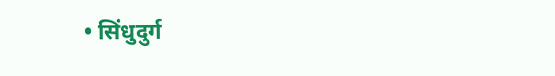• सिंधुदुर्ग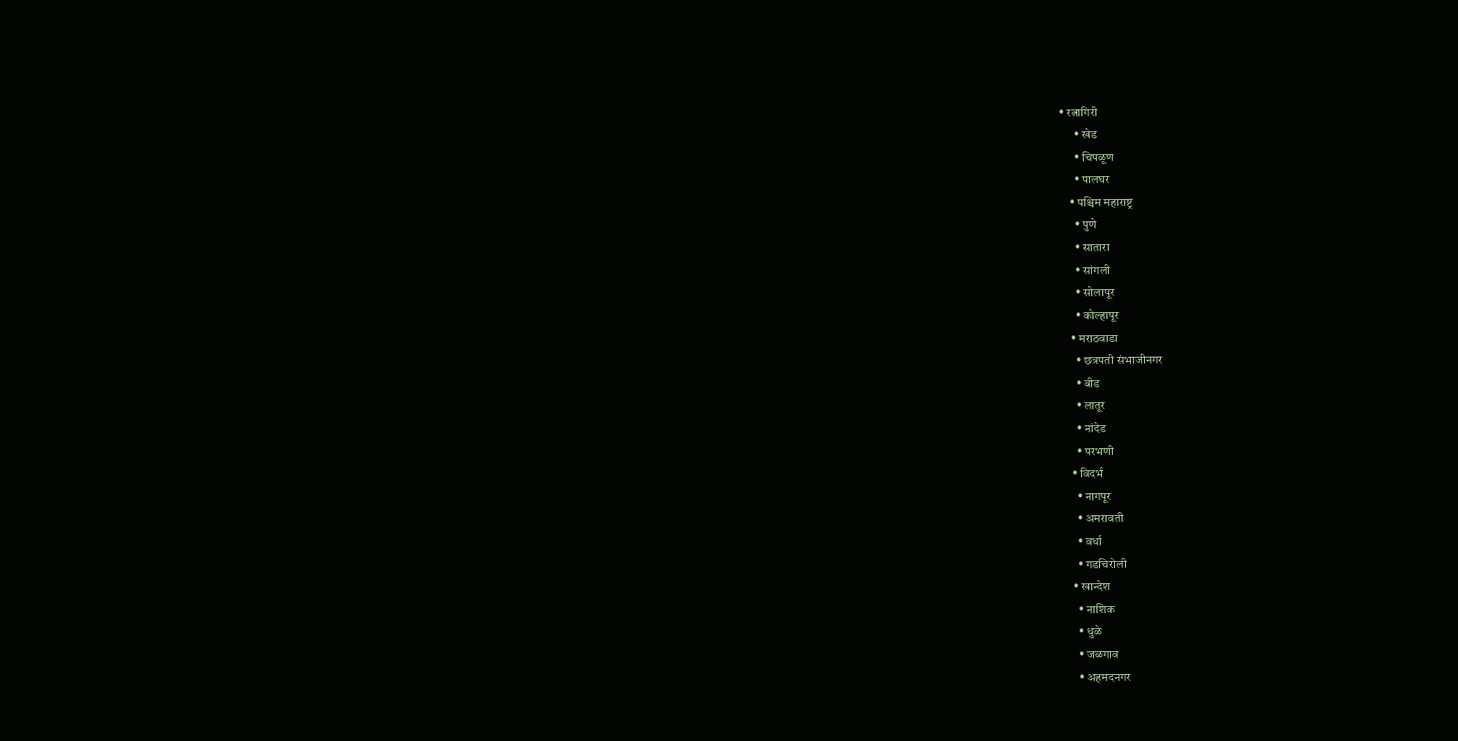• रत्नागिरी
      • खेड
      • चिपळूण
      • पालघर
    • पश्चिम महाराष्ट्र
      • पुणे
      • सातारा
      • सांगली
      • सोलापूर
      • कोल्हापूर
    • मराठवाडा
      • छत्रपती संभाजीनगर
      • बीड
      • लातूर
      • नांदेड
      • परभणी
    • विदर्भ
      • नागपूर
      • अमरावती
      • वर्धा
      • गडचिरोली
    • खान्देश
      • नाशिक
      • धुळे
      • जळगाव
      • अहमदनगर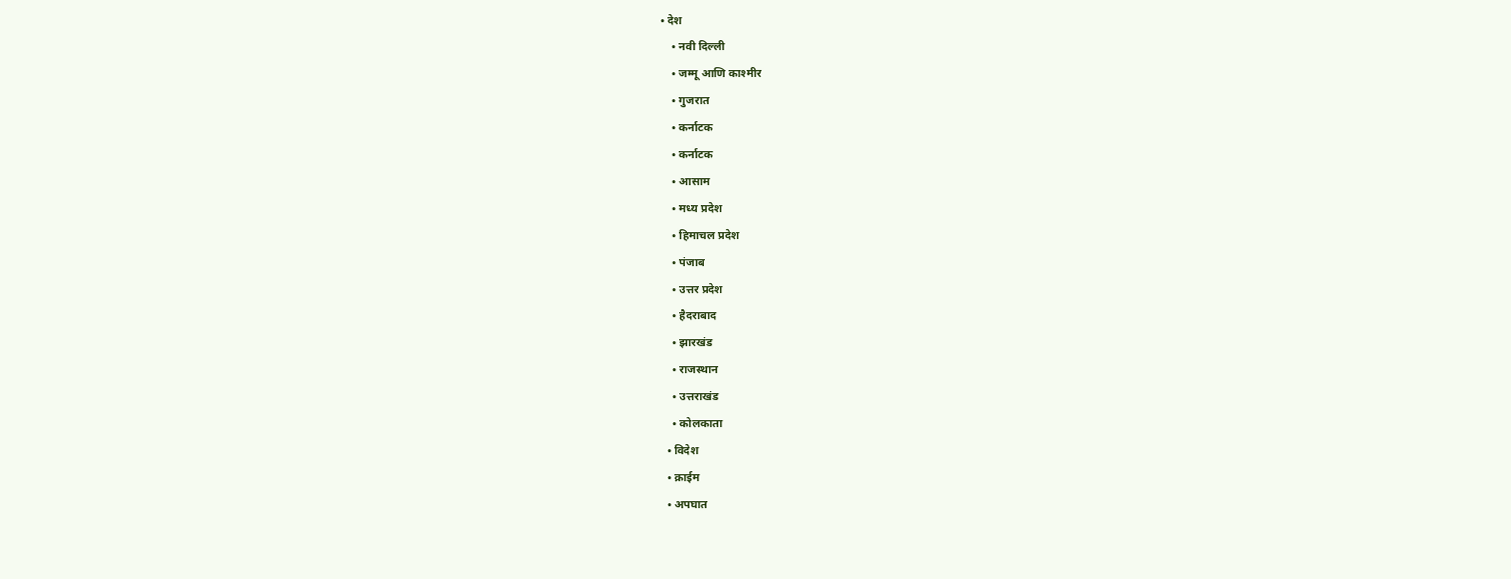• देश
    • नवी दिल्ली
    • जम्मू आणि काश्मीर
    • गुजरात
    • कर्नाटक
    • कर्नाटक
    • आसाम
    • मध्य प्रदेश
    • हिमाचल प्रदेश
    • पंजाब
    • उत्तर प्रदेश
    • हैदराबाद
    • झारखंड
    • राजस्थान
    • उत्तराखंड
    • कोलकाता
  • विदेश
  • क्राईम
  • अपघात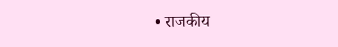• राजकीय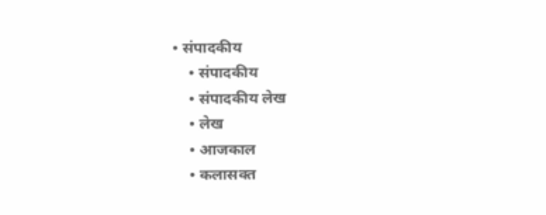• संपादकीय
    • संपादकीय
    • संपादकीय लेख
    • लेख
    • आजकाल
    • कलासक्त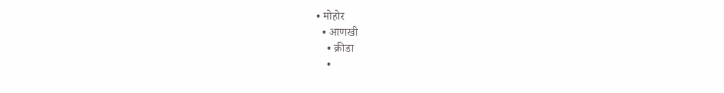• मोहोर
  • आणखी
    • क्रीडा
    •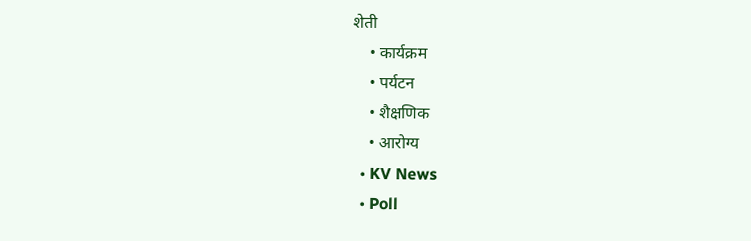शेती
    • कार्यक्रम
    • पर्यटन
    • शैक्षणिक
    • आरोग्य
  • KV News
  • Poll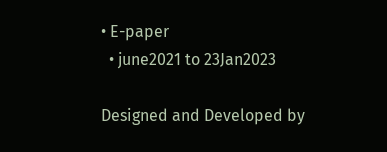• E-paper
  • june2021 to 23Jan2023

Designed and Developed by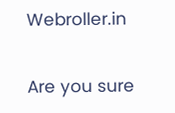Webroller.in

Are you sure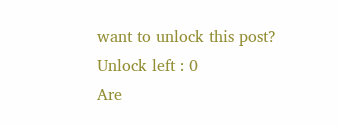want to unlock this post?
Unlock left : 0
Are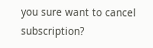you sure want to cancel subscription?